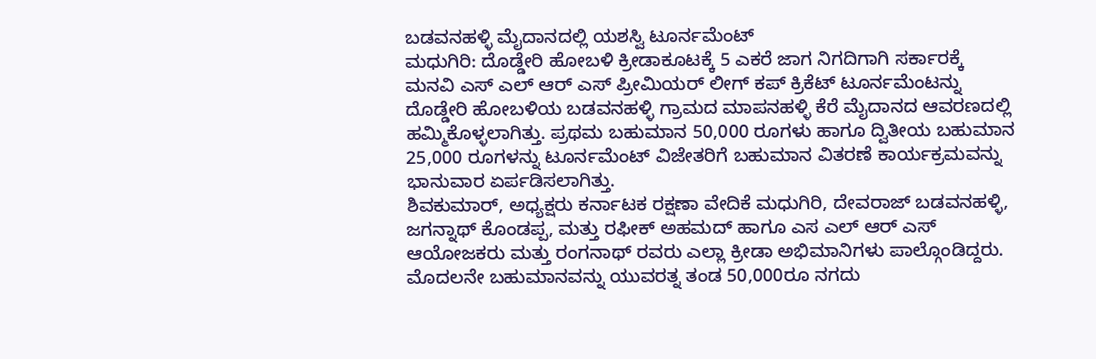ಬಡವನಹಳ್ಳಿ ಮೈದಾನದಲ್ಲಿ ಯಶಸ್ವಿ ಟೂರ್ನಮೆಂಟ್
ಮಧುಗಿರಿ: ದೊಡ್ಡೇರಿ ಹೋಬಳಿ ಕ್ರೀಡಾಕೂಟಕ್ಕೆ 5 ಎಕರೆ ಜಾಗ ನಿಗದಿಗಾಗಿ ಸರ್ಕಾರಕ್ಕೆ ಮನವಿ ಎಸ್ ಎಲ್ ಆರ್ ಎಸ್ ಪ್ರೀಮಿಯರ್ ಲೀಗ್ ಕಪ್ ಕ್ರಿಕೆಟ್ ಟೂರ್ನಮೆಂಟನ್ನು ದೊಡ್ಡೇರಿ ಹೋಬಳಿಯ ಬಡವನಹಳ್ಳಿ ಗ್ರಾಮದ ಮಾಪನಹಳ್ಳಿ ಕೆರೆ ಮೈದಾನದ ಆವರಣದಲ್ಲಿ ಹಮ್ಮಿಕೊಳ್ಳಲಾಗಿತ್ತು. ಪ್ರಥಮ ಬಹುಮಾನ 50,000 ರೂಗಳು ಹಾಗೂ ದ್ವಿತೀಯ ಬಹುಮಾನ 25,000 ರೂಗಳನ್ನು ಟೂರ್ನಮೆಂಟ್ ವಿಜೇತರಿಗೆ ಬಹುಮಾನ ವಿತರಣೆ ಕಾರ್ಯಕ್ರಮವನ್ನು ಭಾನುವಾರ ಏರ್ಪಡಿಸಲಾಗಿತ್ತು.
ಶಿವಕುಮಾರ್, ಅಧ್ಯಕ್ಷರು ಕರ್ನಾಟಕ ರಕ್ಷಣಾ ವೇದಿಕೆ ಮಧುಗಿರಿ, ದೇವರಾಜ್ ಬಡವನಹಳ್ಳಿ, ಜಗನ್ನಾಥ್ ಕೊಂಡಪ್ಪ, ಮತ್ತು ರಫೀಕ್ ಅಹಮದ್ ಹಾಗೂ ಎಸ ಎಲ್ ಆರ್ ಎಸ್ ಆಯೋಜಕರು ಮತ್ತು ರಂಗನಾಥ್ ರವರು ಎಲ್ಲಾ ಕ್ರೀಡಾ ಅಭಿಮಾನಿಗಳು ಪಾಲ್ಗೊಂಡಿದ್ದರು. ಮೊದಲನೇ ಬಹುಮಾನವನ್ನು ಯುವರತ್ನ ತಂಡ 50,000ರೂ ನಗದು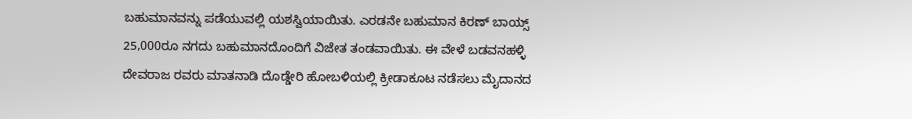ಬಹುಮಾನವನ್ನು ಪಡೆಯುವಲ್ಲಿ ಯಶಸ್ವಿಯಾಯಿತು. ಎರಡನೇ ಬಹುಮಾನ ಕಿರಣ್ ಬಾಯ್ಸ್ 25,000ರೂ ನಗದು ಬಹುಮಾನದೊಂದಿಗೆ ವಿಜೇತ ತಂಡವಾಯಿತು. ಈ ವೇಳೆ ಬಡವನಹಳ್ಳಿ ದೇವರಾಜ ರವರು ಮಾತನಾಡಿ ದೊಡ್ಡೇರಿ ಹೋಬಳಿಯಲ್ಲಿ ಕ್ರೀಡಾಕೂಟ ನಡೆಸಲು ಮೈದಾನದ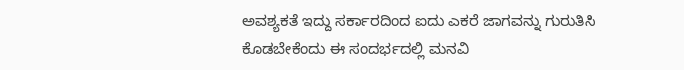ಅವಶ್ಯಕತೆ ಇದ್ದು ಸರ್ಕಾರದಿಂದ ಐದು ಎಕರೆ ಜಾಗವನ್ನು ಗುರುತಿಸಿ ಕೊಡಬೇಕೆಂದು ಈ ಸಂದರ್ಭದಲ್ಲಿ ಮನವಿ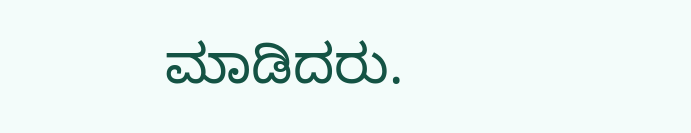ಮಾಡಿದರು.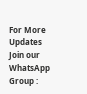For More Updates Join our WhatsApp Group :